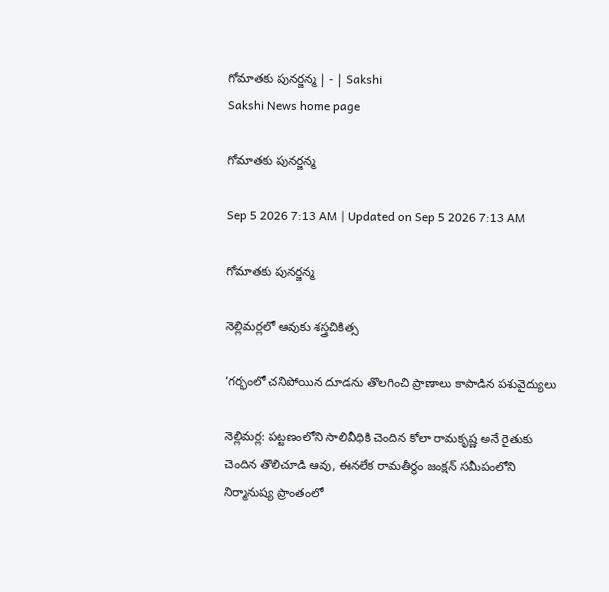గోమాతకు పునర్జన్మ | - | Sakshi
Sakshi News home page

గోమాతకు పునర్జన్మ

Sep 5 2026 7:13 AM | Updated on Sep 5 2026 7:13 AM

గోమాతకు పునర్జన్మ

నెల్లిమర్లలో ఆవుకు శస్త్రచికిత్స

‘గర్భంలో చనిపోయిన దూడను తొలగించి ప్రాణాలు కాపాడిన పశువైద్యులు

నెల్లిమర్ల: పట్టణంలోని సాలివీధికి చెందిన కోలా రామకృష్ణ అనే రైతుకు చెందిన తొలిచూడి ఆవు, ఈనలేక రామతీర్థం జంక్షన్‌ సమీపంలోని నిర్మానుష్య ప్రాంతంలో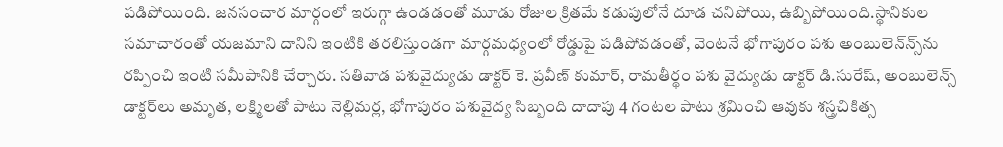పడిపోయింది. జనసంచార మార్గంలో ఇరుగ్గా ఉండడంతో మూడు రోజుల క్రితమే కడుపులోనే దూడ చనిపోయి, ఉబ్బిపోయింది.స్థానికుల సమాచారంతో యజమాని దానిని ఇంటికి తరలిస్తుండగా మార్గమధ్యంలో రోడ్డుపై పడిపోవడంతో, వెంటనే భోగాపురం పశు అంబులెన్‌న్స్‌ను రప్పించి ఇంటి సమీపానికి చేర్చారు. సతివాడ పశువైద్యుడు డాక్టర్‌ కె. ప్రవీణ్‌ కుమార్‌, రామతీర్థం పశు వైద్యుడు డాక్టర్‌ డి.సురేష్‌, అంబులెన్స్‌ డాక్టర్‌లు అమృత, లక్ష్మిలతో పాటు నెల్లిమర్ల, భోగాపురం పశువైద్య సిబ్బంది దాదాపు 4 గంటల పాటు శ్రమించి ఆవుకు శస్త్రచికిత్స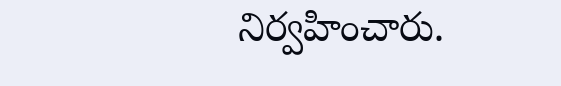నిర్వహించారు.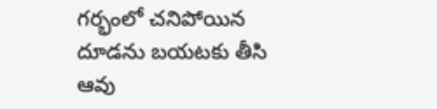గర్భంలో చనిపోయిన దూడను బయటకు తీసి ఆవు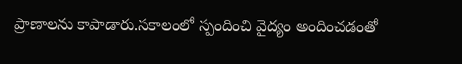ప్రాణాలను కాపాడారు.సకాలంలో స్పందించి వైద్యం అందించడంతో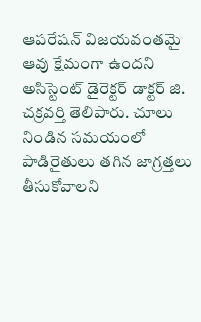ఆపరేషన్‌ విజయవంతమై ఆవు క్షేమంగా ఉందని అసిస్టెంట్‌ డైరెక్టర్‌ డాక్టర్‌ జి. చక్రవర్తి తెలిపారు. చూలు నిండిన సమయంలో పాడిరైతులు తగిన జాగ్రత్తలు తీసుకోవాలని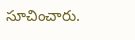సూచించారు.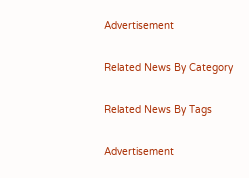Advertisement

Related News By Category

Related News By Tags

Advertisement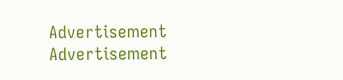Advertisement
Advertisement